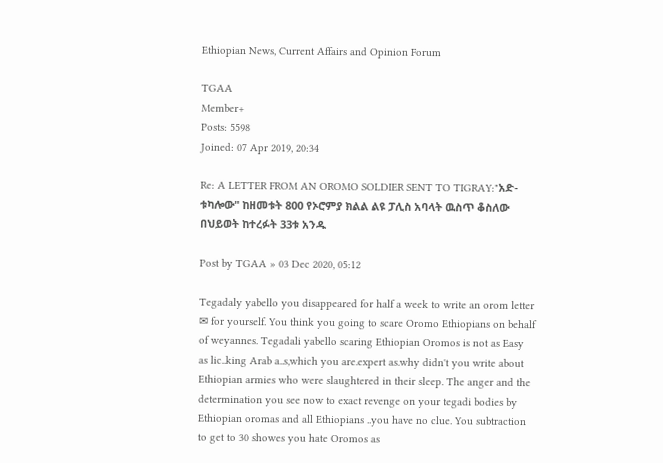Ethiopian News, Current Affairs and Opinion Forum

TGAA
Member+
Posts: 5598
Joined: 07 Apr 2019, 20:34

Re: A LETTER FROM AN OROMO SOLDIER SENT TO TIGRAY:"አድ-ቱካሎው" ከዘመቱት 800 የኦሮምያ ክልል ልዩ ፓሊስ አባላት ዉስጥ ቆስለው በህይወት ከተረፉት 33ቱ አንዱ

Post by TGAA » 03 Dec 2020, 05:12

Tegadaly yabello you disappeared for half a week to write an orom letter ✉ for yourself. You think you going to scare Oromo Ethiopians on behalf of weyannes. Tegadali yabello scaring Ethiopian Oromos is not as Easy as lic..king Arab a..s,which you are.expert as.why didn't you write about Ethiopian armies who were slaughtered in their sleep. The anger and the determination you see now to exact revenge on your tegadi bodies by Ethiopian oromas and all Ethiopians ..you have no clue. You subtraction to get to 30 showes you hate Oromos as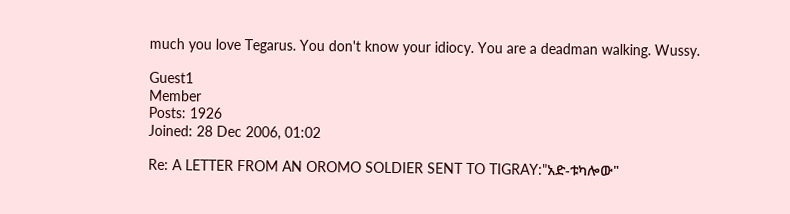much you love Tegarus. You don't know your idiocy. You are a deadman walking. Wussy.

Guest1
Member
Posts: 1926
Joined: 28 Dec 2006, 01:02

Re: A LETTER FROM AN OROMO SOLDIER SENT TO TIGRAY:"አድ-ቱካሎው"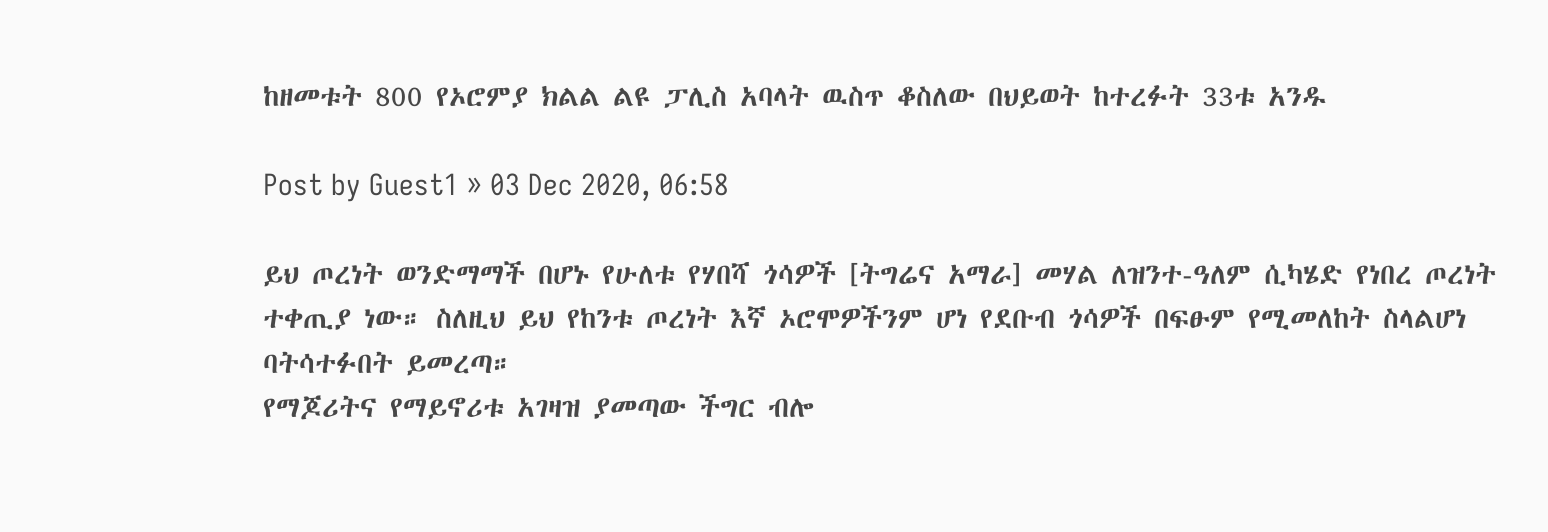ከዘመቱት 800 የኦሮምያ ክልል ልዩ ፓሊስ አባላት ዉስጥ ቆስለው በህይወት ከተረፉት 33ቱ አንዱ

Post by Guest1 » 03 Dec 2020, 06:58

ይህ ጦረነት ወንድማማች በሆኑ የሁለቱ የሃበሻ ጎሳዎች [ትግሬና አማራ] መሃል ለዝንተ-ዓለም ሲካሄድ የነበረ ጦረነት ተቀጢያ ነው። ስለዚህ ይህ የከንቱ ጦረነት እኛ ኦሮሞዎችንም ሆነ የደቡብ ጎሳዎች በፍፁም የሚመለከት ስላልሆነ ባትሳተፉበት ይመረጣ።
የማጆሪትና የማይኖሪቱ አገዛዝ ያመጣው ችግር ብሎ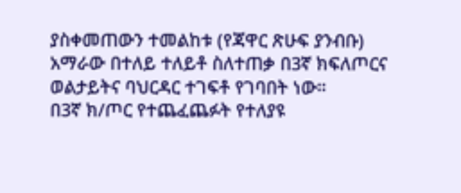ያስቀመጠውን ተመልከቱ (የጃዋር ጽሁፍ ያንብቡ)
አማራው በተለይ ተለይቶ ስለተጠቃ በ3ኛ ክፍለጦርና ወልታይትና ባህርዳር ተገፍቶ የገባበት ነው።
በ3ኛ ክ/ጦር የተጨፈጨፉት የተለያዩ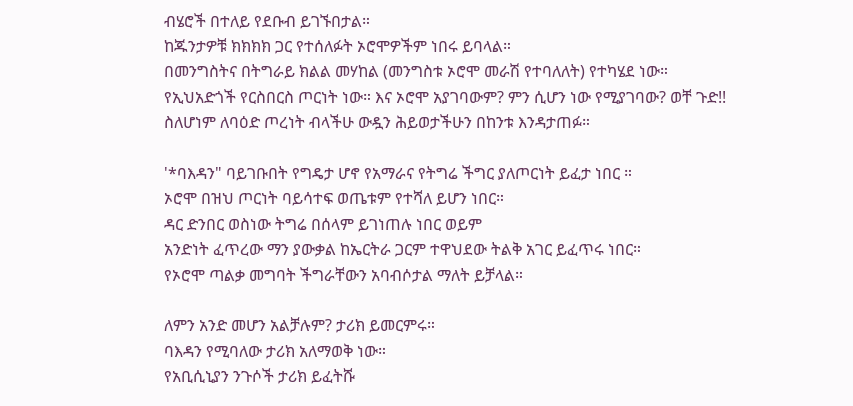ብሄሮች በተለይ የደቡብ ይገኙበታል።
ከጁንታዎቹ ክክክክ ጋር የተሰለፉት ኦሮሞዎችም ነበሩ ይባላል።
በመንግስትና በትግራይ ክልል መሃከል (መንግስቱ ኦሮሞ መራሽ የተባለለት) የተካሄደ ነው።
የኢህአድጎች የርስበርስ ጦርነት ነው። እና ኦሮሞ አያገባውም? ምን ሲሆን ነው የሚያገባው? ወቸ ጉድ!!
ስለሆነም ለባዕድ ጦረነት ብላችሁ ውዷን ሕይወታችሁን በከንቱ እንዳታጠፉ።

'*ባእዳን" ባይገቡበት የግዴታ ሆኖ የአማራና የትግሬ ችግር ያለጦርነት ይፈታ ነበር ።
ኦሮሞ በዝህ ጦርነት ባይሳተፍ ወጤቱም የተሻለ ይሆን ነበር።
ዳር ድንበር ወስነው ትግሬ በሰላም ይገነጠሉ ነበር ወይም
አንድነት ፈጥረው ማን ያውቃል ከኤርትራ ጋርም ተዋህደው ትልቅ አገር ይፈጥሩ ነበር።
የኦሮሞ ጣልቃ መግባት ችግራቸውን አባብሶታል ማለት ይቻላል።

ለምን አንድ መሆን አልቻሉም? ታሪክ ይመርምሩ።
ባእዳን የሚባለው ታሪክ አለማወቅ ነው።
የአቢሲኒያን ንጉሶች ታሪክ ይፈትሹ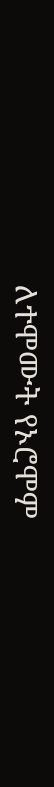ለተሞሙት የኦሮሞም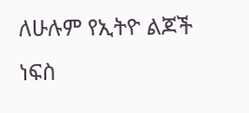ለሁሉም የኢትዮ ልጆች ነፍስ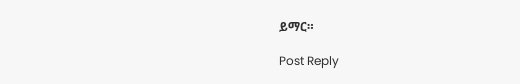ይማር።

Post Reply